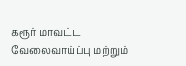கரூர் மாவட்ட வேலைவாய்ப்பு மற்றும்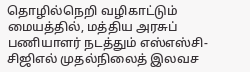தொழில்நெறி வழிகாட்டும் மையத்தில், மத்திய அரசுப் பணியாளர் நடத்தும் எஸ்எஸ்சி- சிஜிஎல் முதல்நிலைத் இலவச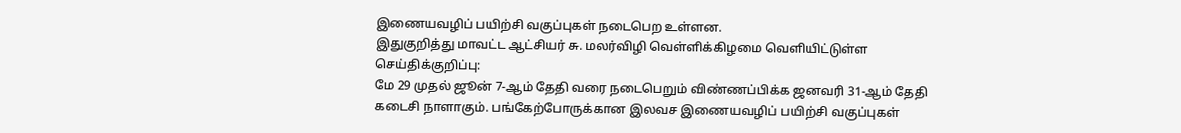இணையவழிப் பயிற்சி வகுப்புகள் நடைபெற உள்ளன.
இதுகுறித்து மாவட்ட ஆட்சியர் சு. மலர்விழி வெள்ளிக்கிழமை வெளியிட்டுள்ள செய்திக்குறிப்பு:
மே 29 முதல் ஜூன் 7-ஆம் தேதி வரை நடைபெறும் விண்ணப்பிக்க ஜனவரி 31-ஆம் தேதி கடைசி நாளாகும். பங்கேற்போருக்கான இலவச இணையவழிப் பயிற்சி வகுப்புகள்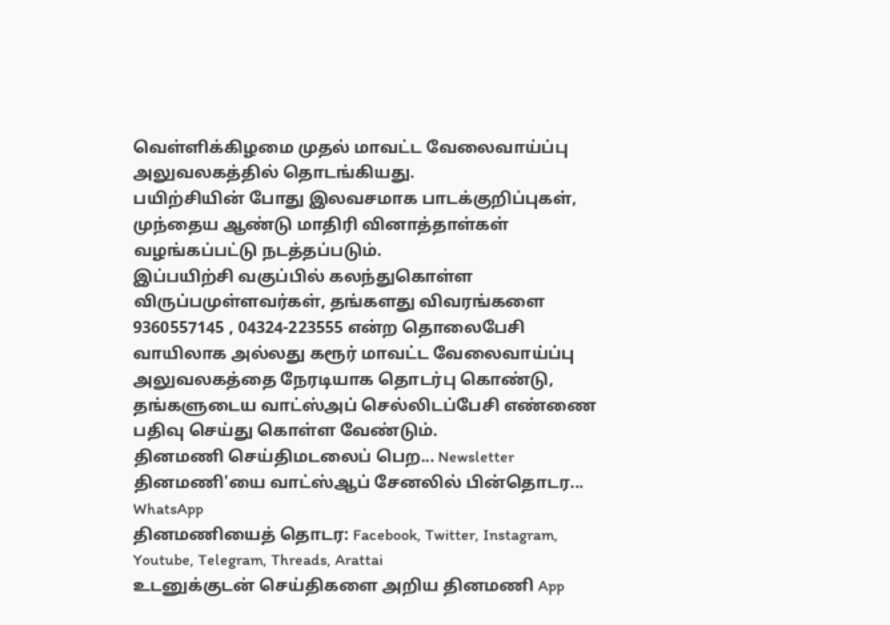வெள்ளிக்கிழமை முதல் மாவட்ட வேலைவாய்ப்பு அலுவலகத்தில் தொடங்கியது.
பயிற்சியின் போது இலவசமாக பாடக்குறிப்புகள், முந்தைய ஆண்டு மாதிரி வினாத்தாள்கள் வழங்கப்பட்டு நடத்தப்படும்.
இப்பயிற்சி வகுப்பில் கலந்துகொள்ள விருப்பமுள்ளவர்கள், தங்களது விவரங்களை 9360557145 , 04324-223555 என்ற தொலைபேசி வாயிலாக அல்லது கரூர் மாவட்ட வேலைவாய்ப்பு அலுவலகத்தை நேரடியாக தொடர்பு கொண்டு, தங்களுடைய வாட்ஸ்அப் செல்லிடப்பேசி எண்ணை பதிவு செய்து கொள்ள வேண்டும்.
தினமணி செய்திமடலைப் பெற... Newsletter
தினமணி'யை வாட்ஸ்ஆப் சேனலில் பின்தொடர... WhatsApp
தினமணியைத் தொடர: Facebook, Twitter, Instagram, Youtube, Telegram, Threads, Arattai
உடனுக்குடன் செய்திகளை அறிய தினமணி App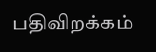பதிவிறக்கம்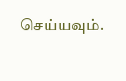செய்யவும்.